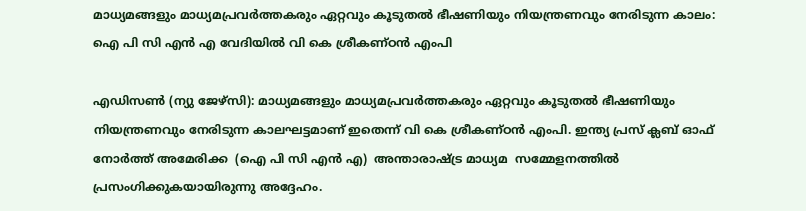മാധ്യമങ്ങളും മാധ്യമപ്രവർത്തകരും ഏറ്റവും കൂടുതൽ ഭീഷണിയും നിയന്ത്രണവും നേരിടുന്ന കാലം: ഐ പി സി എൻ എ വേദിയിൽ വി കെ ശ്രീകണ്ഠൻ എംപി

എഡിസൺ (ന്യു ജേഴ്‌സി): മാധ്യമങ്ങളും മാധ്യമപ്രവർത്തകരും ഏറ്റവും കൂടുതൽ ഭീഷണിയും നിയന്ത്രണവും നേരിടുന്ന കാലഘട്ടമാണ് ഇതെന്ന് വി കെ ശ്രീകണ്ഠൻ എംപി. ഇന്ത്യ പ്രസ് ക്ലബ് ഓഫ് നോർത്ത് അമേരിക്ക  (ഐ പി സി എൻ എ)  അന്താരാഷ്ട്ര മാധ്യമ  സമ്മേളനത്തിൽ പ്രസംഗിക്കുകയായിരുന്നു അദ്ദേഹം.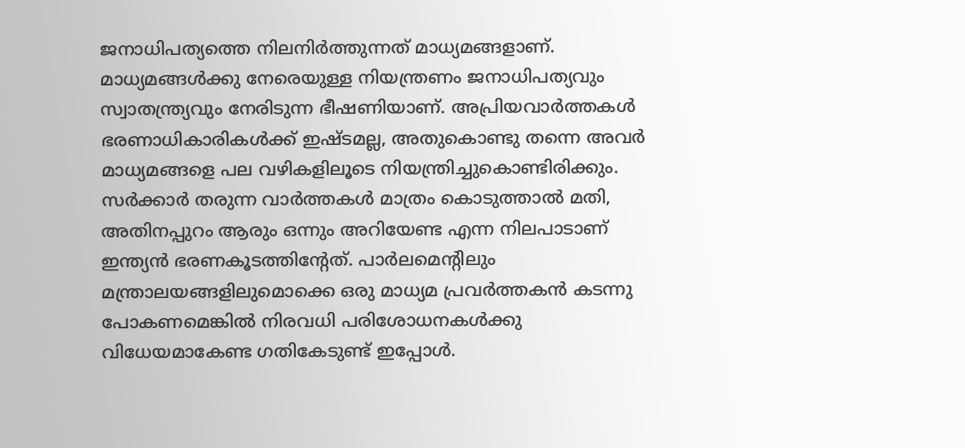ജനാധിപത്യത്തെ നിലനിർത്തുന്നത് മാധ്യമങ്ങളാണ്. മാധ്യമങ്ങൾക്കു നേരെയുള്ള നിയന്ത്രണം ജനാധിപത്യവും സ്വാതന്ത്ര്യവും നേരിടുന്ന ഭീഷണിയാണ്. അപ്രിയവാർത്തകൾ ഭരണാധികാരികൾക്ക് ഇഷ്ടമല്ല, അതുകൊണ്ടു തന്നെ അവർ മാധ്യമങ്ങളെ പല വഴികളിലൂടെ നിയന്ത്രിച്ചുകൊണ്ടിരിക്കും. സർക്കാർ തരുന്ന വാർത്തകൾ മാത്രം കൊടുത്താൽ മതി, അതിനപ്പുറം ആരും ഒന്നും അറിയേണ്ട എന്ന നിലപാടാണ് ഇന്ത്യൻ ഭരണകൂടത്തിൻ്റേത്. പാർലമെൻ്റിലും മന്ത്രാലയങ്ങളിലുമൊക്കെ ഒരു മാധ്യമ പ്രവർത്തകൻ കടന്നു പോകണമെങ്കിൽ നിരവധി പരിശോധനകൾക്കു വിധേയമാകേണ്ട ഗതികേടുണ്ട് ഇപ്പോൾ.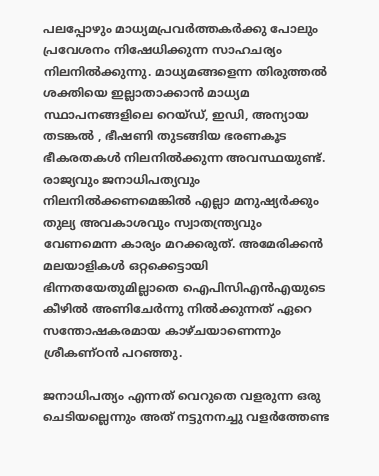പലപ്പോഴും മാധ്യമപ്രവർത്തകർക്കു പോലും പ്രവേശനം നിഷേധിക്കുന്ന സാഹചര്യം നിലനിൽക്കുന്നു. മാധ്യമങ്ങളെന്ന തിരുത്തൽ ശക്തിയെ ഇല്ലാതാക്കാൻ മാധ്യമ സ്ഥാപനങ്ങളിലെ റെയ്ഡ്, ഇഡി, അന്യായ തടങ്കൽ , ഭീഷണി തുടങ്ങിയ ഭരണകൂട ഭീകരതകൾ നിലനിൽക്കുന്ന അവസ്ഥയുണ്ട്. രാജ്യവും ജനാധിപത്യവും നിലനിൽക്കണമെങ്കിൽ എല്ലാ മനുഷ്യർക്കും തുല്യ അവകാശവും സ്വാതന്ത്ര്യവും വേണമെന്ന കാര്യം മറക്കരുത്. അമേരിക്കൻ മലയാളികൾ ഒറ്റക്കെട്ടായി ഭിന്നതയേതുമില്ലാതെ ഐപിസിഎൻഎയുടെ കീഴിൽ അണിചേർന്നു നിൽക്കുന്നത് ഏറെ സന്തോഷകരമായ കാഴ്ചയാണെന്നും ശ്രീകണ്ഠൻ പറഞ്ഞു.

ജനാധിപത്യം എന്നത് വെറുതെ വളരുന്ന ഒരു ചെടിയല്ലെന്നും അത് നട്ടുനനച്ചു വളർത്തേണ്ട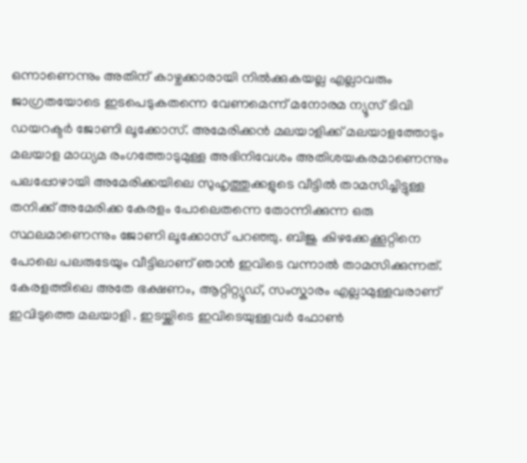ഒന്നാണെന്നും അതിന് കാഴ്ചക്കാരായി നിൽക്കുകയല്ല എല്ലാവരും ജാഗ്രതയോടെ ഇടപെടുകതന്നെ വേണമെന്ന് മനോരമ ന്യൂസ് ടിവി ഡയറക്ടർ ജോണി ലൂക്കോസ്. അമേരിക്കൻ മലയാളിക്ക് മലയാളത്തോടും മലയാള മാധ്യമ രംഗത്തോടുമുള്ള അഭിനിവേശം അതിശയകരമാണെന്നും പലപ്പോഴായി അമേരിക്കയിലെ സുഹൃത്തുക്കളുടെ വീട്ടിൽ താമസിച്ചിട്ടുള്ള തനിക്ക് അമേരിക്ക കേരളം പോലെതന്നെ തോന്നിക്കുന്ന ഒരു സ്ഥലമാണെന്നും ജോണി ലൂക്കോസ് പറഞ്ഞു. ബിജു കിഴക്കേക്കൂറ്റിനെ പോലെ പലരുടേയും വീട്ടിലാണ് ഞാൻ ഇവിടെ വന്നാൽ താമസിക്കുന്നത്. കേരളത്തിലെ അതേ ഭക്ഷണം, ആറ്റിറ്റ്യൂഡ്, സംസ്കാരം എല്ലാമുള്ളവരാണ് ഇവിടുത്തെ മലയാളി . ഇടയ്ക്കിടെ ഇവിടെയുള്ളവർ ഫോൺ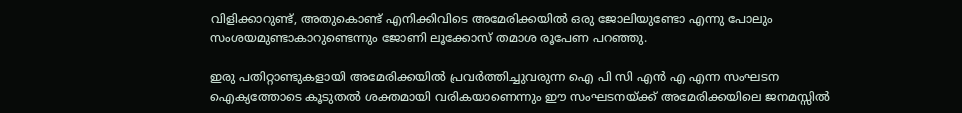വിളിക്കാറുണ്ട്, അതുകൊണ്ട് എനിക്കിവിടെ അമേരിക്കയിൽ ഒരു ജോലിയുണ്ടോ എന്നു പോലും സംശയമുണ്ടാകാറുണ്ടെന്നും ജോണി ലൂക്കോസ് തമാശ രൂപേണ പറഞ്ഞു.

ഇരു പതിറ്റാണ്ടുകളായി അമേരിക്കയിൽ പ്രവർത്തിച്ചുവരുന്ന ഐ പി സി എൻ എ എന്ന സംഘടന ഐക്യത്തോടെ കൂടുതൽ ശക്തമായി വരികയാണെന്നും ഈ സംഘടനയ്ക്ക് അമേരിക്കയിലെ ജനമസ്സില്‍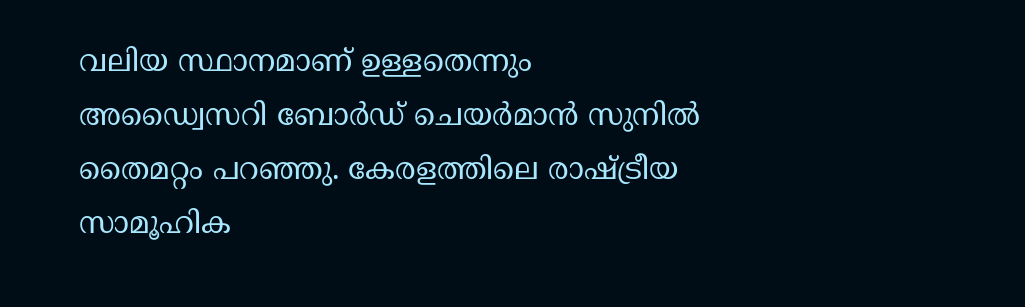വലിയ സ്ഥാനമാണ് ഉള്ളതെന്നും അഡ്വൈസറി ബോർഡ് ചെയർമാൻ സുനിൽ തൈമറ്റം പറഞ്ഞു. കേരളത്തിലെ രാഷ്ട്രീയ സാമൂഹിക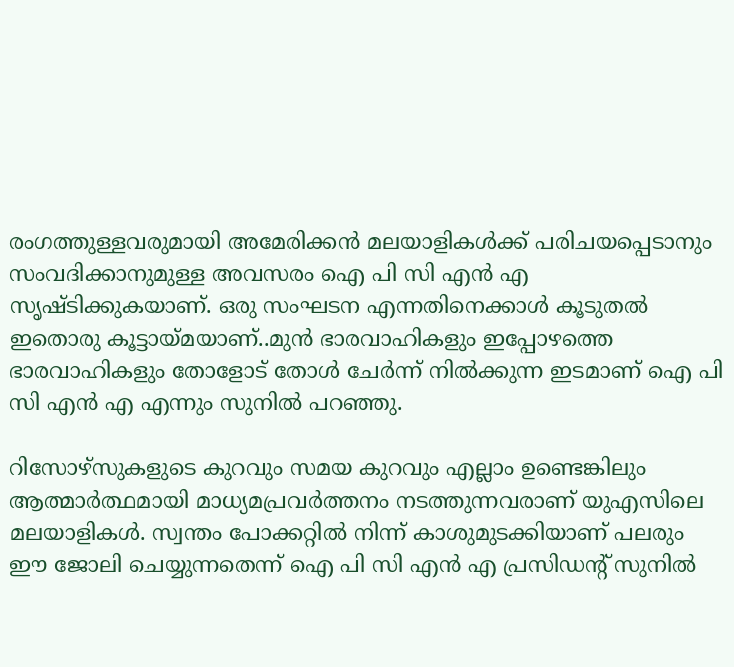രംഗത്തുള്ളവരുമായി അമേരിക്കന്‍ മലയാളികൾക്ക് പരിചയപ്പെടാനും സംവദിക്കാനുമുള്ള അവസരം ഐ പി സി എൻ എ സൃഷ്ടിക്കുകയാണ്. ഒരു സംഘടന എന്നതിനെക്കാള്‍ കൂടുതല്‍ ഇതൊരു കൂട്ടായ്മയാണ്..മുൻ ഭാരവാഹികളും ഇപ്പോഴത്തെ ഭാരവാഹികളും തോളോട് തോൾ ചേർന്ന് നിൽക്കുന്ന ഇടമാണ് ഐ പി സി എൻ എ എന്നും സുനിൽ പറഞ്ഞു.

റിസോഴ്സുകളുടെ കുറവും സമയ കുറവും എല്ലാം ഉണ്ടെങ്കിലും ആത്മാര്‍ത്ഥമായി മാധ്യമപ്രവർത്തനം നടത്തുന്നവരാണ് യുഎസിലെ മലയാളികൾ. സ്വന്തം പോക്കറ്റില്‍ നിന്ന് കാശുമുടക്കിയാണ് പലരും ഈ ജോലി ചെയ്യുന്നതെന്ന് ഐ പി സി എൻ എ പ്രസിഡൻ്റ് സുനിൽ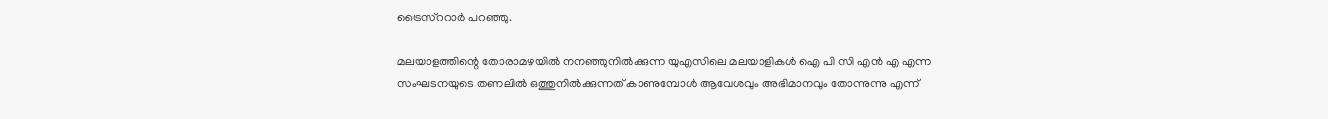ട്രൈസ്ററാർ പറഞ്ഞു.

മലയാളത്തിന്റെ തോരാമഴയിൽ നനഞ്ഞുനിൽക്കുന്ന യുഎസിലെ മലയാളികൾ ഐ പി സി എൻ എ എന്ന സംഘടനയുടെ തണലിൽ ഒത്തുനിൽക്കുന്നത് കാണുമ്പോൾ ആവേശവും അഭിമാനവും തോന്നുന്നു എന്ന്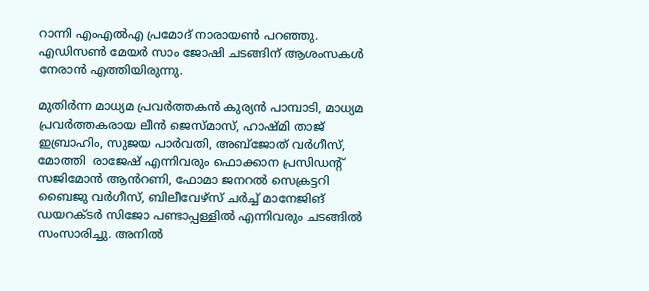റാന്നി എംഎൽഎ പ്രമോദ് നാരായൺ പറഞ്ഞു. എഡിസൺ മേയർ സാം ജോഷി ചടങ്ങിന് ആശംസകൾ നേരാൻ എത്തിയിരുന്നു.

മുതിർന്ന മാധ്യമ പ്രവർത്തകൻ കുര്യൻ പാമ്പാടി, മാധ്യമ പ്രവർത്തകരായ ലീൻ ജെസ്മാസ്, ഹാഷ്മി താജ് ഇബ്രാഹിം, സുജയ പാർവതി, അബ്‌ജോത് വർഗീസ്, മോത്തി  രാജേഷ് എന്നിവരും ഫൊക്കാന പ്രസിഡൻ്റ് സജിമോൻ ആൻറണി, ഫോമാ ജനറൽ സെക്രട്ടറി ബൈജു വർഗീസ്, ബിലീവേഴ്സ് ചർച്ച് മാനേജിങ് ഡയറക്ടർ സിജോ പണ്ടാപ്പള്ളിൽ എന്നിവരും ചടങ്ങിൽ സംസാരിച്ചു. അനിൽ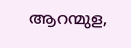ആറന്മുള,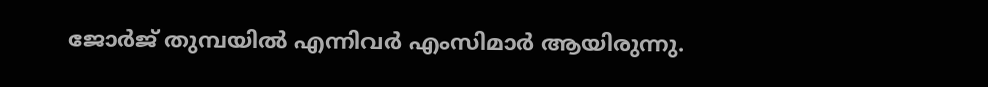ജോർജ് തുമ്പയിൽ എന്നിവർ എംസിമാർ ആയിരുന്നു.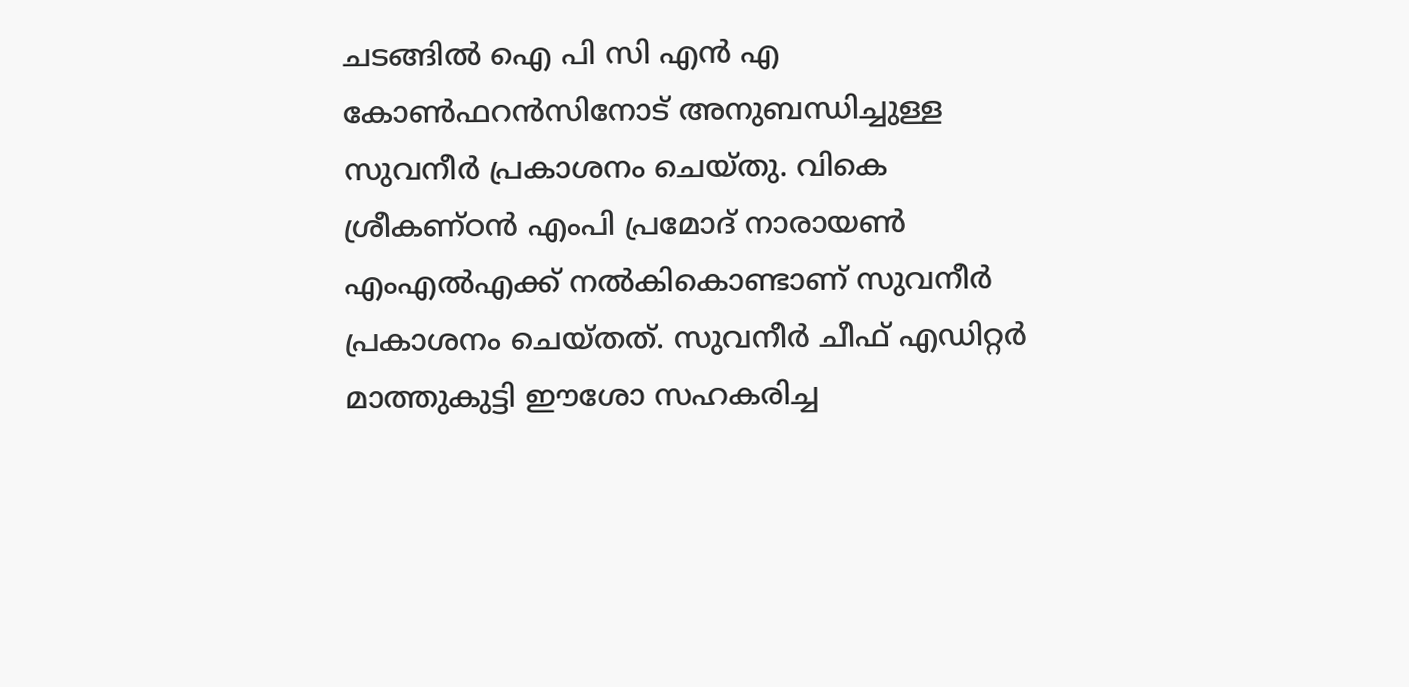ചടങ്ങിൽ ഐ പി സി എൻ എ കോൺഫറൻസിനോട് അനുബന്ധിച്ചുള്ള സുവനീർ പ്രകാശനം ചെയ്തു. വികെ ശ്രീകണ്ഠൻ എംപി പ്രമോദ് നാരായൺ എംഎൽഎക്ക് നൽകികൊണ്ടാണ് സുവനീർ പ്രകാശനം ചെയ്തത്. സുവനീർ ചീഫ് എഡിറ്റർ മാത്തുകുട്ടി ഈശോ സഹകരിച്ച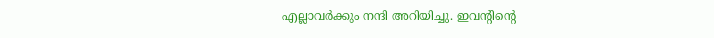എല്ലാവർക്കും നന്ദി അറിയിച്ചു. ഇവൻ്റിൻ്റെ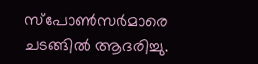സ്പോൺസർമാരെ ചടങ്ങിൽ ആദരിച്ചു.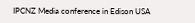IPCNZ Media conference in Edison USA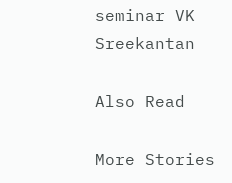seminar VK Sreekantan

Also Read

More Stories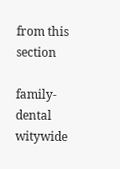from this section

family-dental
witywide